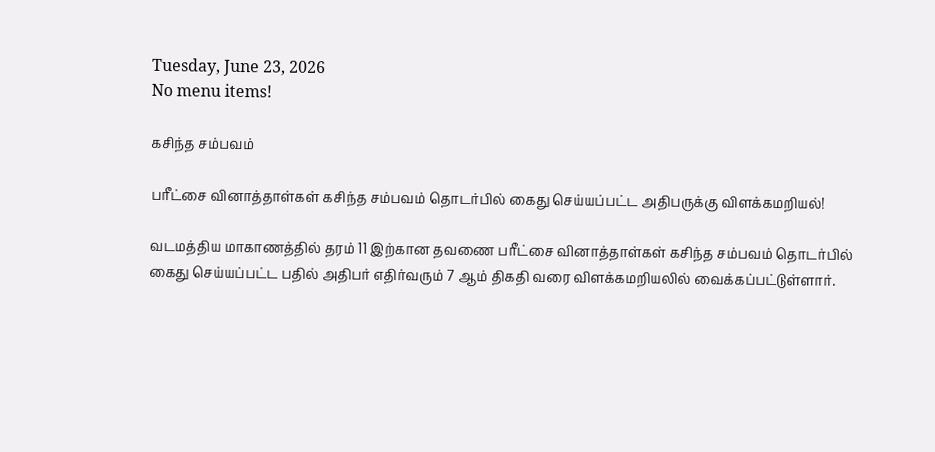Tuesday, June 23, 2026
No menu items!

கசிந்த சம்பவம்

பரீட்சை வினாத்தாள்கள் கசிந்த சம்பவம் தொடர்பில் கைது செய்யப்பட்ட அதிபருக்கு விளக்கமறியல்!

வடமத்திய மாகாணத்தில் தரம் 11 இற்கான தவணை பரீட்சை வினாத்தாள்கள் கசிந்த சம்பவம் தொடர்பில் கைது செய்யப்பட்ட பதில் அதிபர் எதிர்வரும் 7 ஆம் திகதி வரை விளக்கமறியலில் வைக்கப்பட்டுள்ளார்.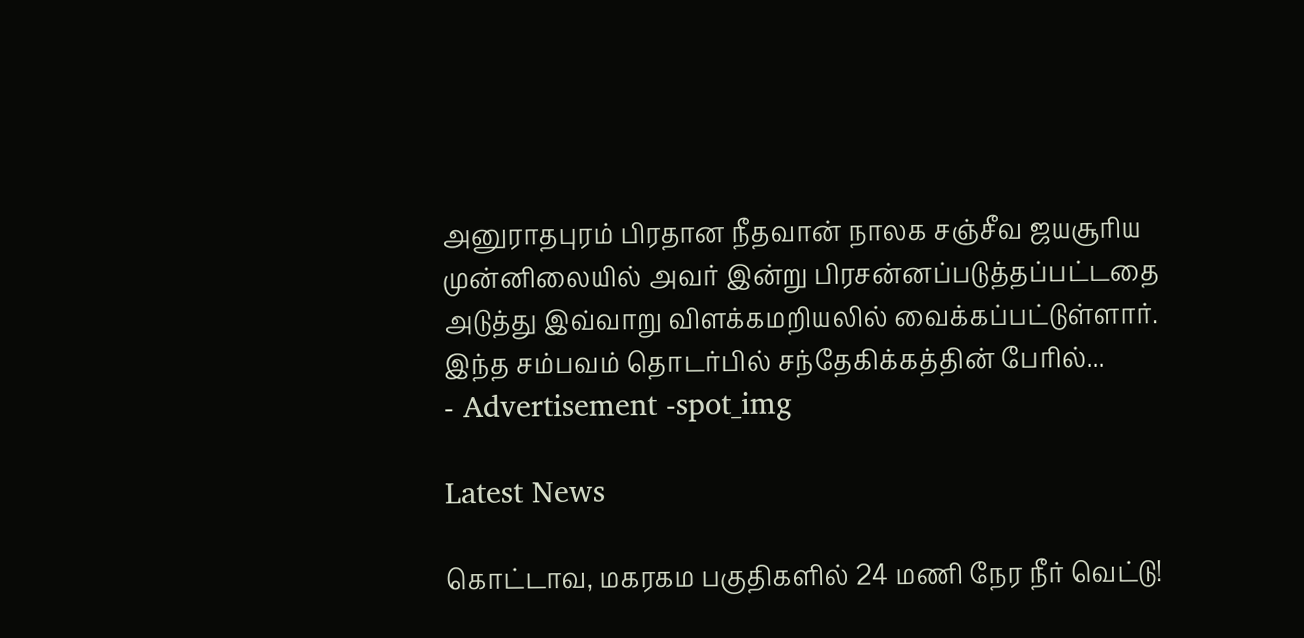அனுராதபுரம் பிரதான நீதவான் நாலக சஞ்சீவ ஜயசூரிய முன்னிலையில் அவர் இன்று பிரசன்னப்படுத்தப்பட்டதை அடுத்து இவ்வாறு விளக்கமறியலில் வைக்கப்பட்டுள்ளார். இந்த சம்பவம் தொடர்பில் சந்தேகிக்கத்தின் பேரில்...
- Advertisement -spot_img

Latest News

கொட்டாவ, மகரகம பகுதிகளில் 24 மணி நேர நீர் வெட்டு!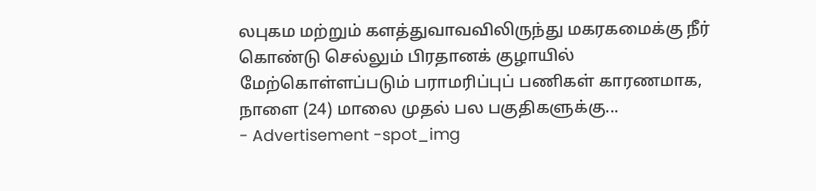லபுகம மற்றும் களத்துவாவவிலிருந்து மகரகமைக்கு நீர் கொண்டு செல்லும் பிரதானக் குழாயில் மேற்கொள்ளப்படும் பராமரிப்புப் பணிகள் காரணமாக, நாளை (24) மாலை முதல் பல பகுதிகளுக்கு...
- Advertisement -spot_img